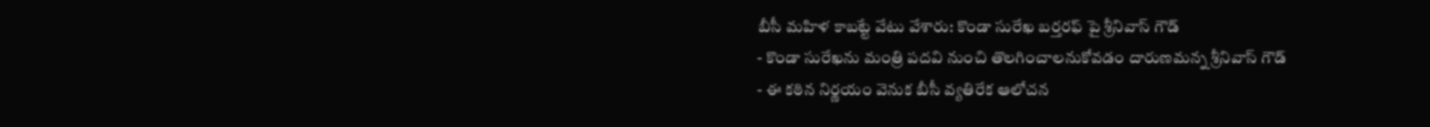బీసీ మహిళ కాబట్టే వేటు వేశారు: కొండా సురేఖ బర్తరఫ్ పై శ్రీనివాస్ గౌడ్
- కొండా సురేఖను మంత్రి పదవి నుంచి తొలగించాలనుకోవడం దారుణమన్న శ్రీనివాస్ గౌడ్
- ఈ కఠిన నిర్ణయం వెనుక బీసీ వ్యతిరేక ఆలోచన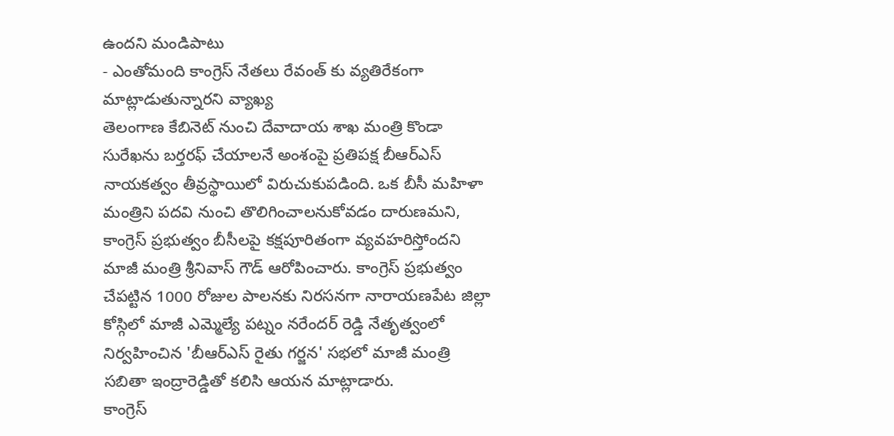ఉందని మండిపాటు
- ఎంతోమంది కాంగ్రెస్ నేతలు రేవంత్ కు వ్యతిరేకంగా మాట్లాడుతున్నారని వ్యాఖ్య
తెలంగాణ కేబినెట్ నుంచి దేవాదాయ శాఖ మంత్రి కొండా సురేఖను బర్తరఫ్ చేయాలనే అంశంపై ప్రతిపక్ష బీఆర్ఎస్ నాయకత్వం తీవ్రస్థాయిలో విరుచుకుపడింది. ఒక బీసీ మహిళా మంత్రిని పదవి నుంచి తొలిగించాలనుకోవడం దారుణమని, కాంగ్రెస్ ప్రభుత్వం బీసీలపై కక్షపూరితంగా వ్యవహరిస్తోందని మాజీ మంత్రి శ్రీనివాస్ గౌడ్ ఆరోపించారు. కాంగ్రెస్ ప్రభుత్వం చేపట్టిన 1000 రోజుల పాలనకు నిరసనగా నారాయణపేట జిల్లా కోస్గిలో మాజీ ఎమ్మెల్యే పట్నం నరేందర్ రెడ్డి నేతృత్వంలో నిర్వహించిన 'బీఆర్ఎస్ రైతు గర్జన' సభలో మాజీ మంత్రి సబితా ఇంద్రారెడ్డితో కలిసి ఆయన మాట్లాడారు.
కాంగ్రెస్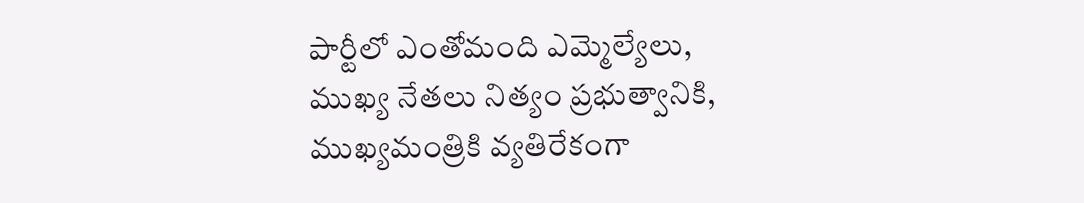పార్టీలో ఎంతోమంది ఎమ్మెల్యేలు, ముఖ్య నేతలు నిత్యం ప్రభుత్వానికి, ముఖ్యమంత్రికి వ్యతిరేకంగా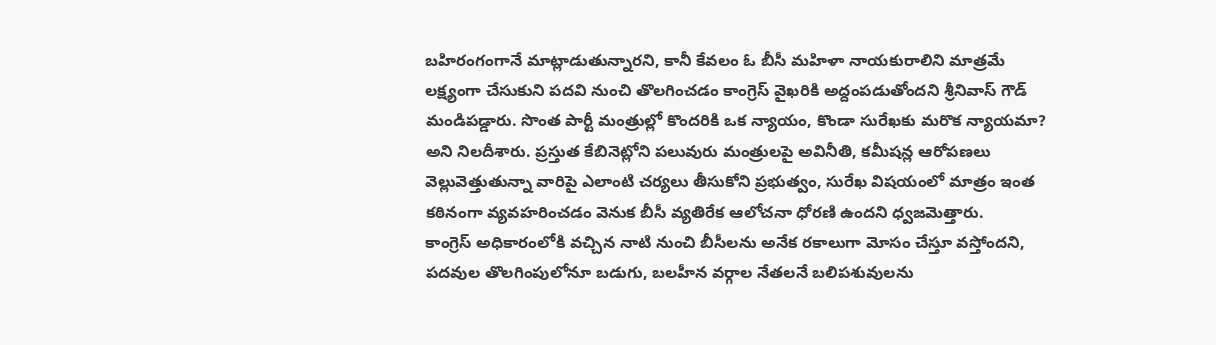బహిరంగంగానే మాట్లాడుతున్నారని, కానీ కేవలం ఓ బీసీ మహిళా నాయకురాలిని మాత్రమే లక్ష్యంగా చేసుకుని పదవి నుంచి తొలగించడం కాంగ్రెస్ వైఖరికి అద్దంపడుతోందని శ్రీనివాస్ గౌడ్ మండిపడ్డారు. సొంత పార్టీ మంత్రుల్లో కొందరికి ఒక న్యాయం, కొండా సురేఖకు మరొక న్యాయమా? అని నిలదీశారు. ప్రస్తుత కేబినెట్లోని పలువురు మంత్రులపై అవినీతి, కమీషన్ల ఆరోపణలు వెల్లువెత్తుతున్నా వారిపై ఎలాంటి చర్యలు తీసుకోని ప్రభుత్వం, సురేఖ విషయంలో మాత్రం ఇంత కఠినంగా వ్యవహరించడం వెనుక బీసీ వ్యతిరేక ఆలోచనా ధోరణి ఉందని ధ్వజమెత్తారు.
కాంగ్రెస్ అధికారంలోకి వచ్చిన నాటి నుంచి బీసీలను అనేక రకాలుగా మోసం చేస్తూ వస్తోందని, పదవుల తొలగింపులోనూ బడుగు, బలహీన వర్గాల నేతలనే బలిపశువులను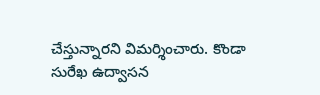చేస్తున్నారని విమర్శించారు. కొండా సురేఖ ఉద్వాసన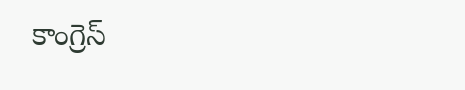కాంగ్రెస్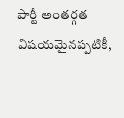పార్టీ అంతర్గత విషయమైనప్పటికీ,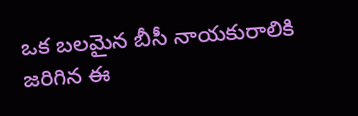ఒక బలమైన బీసీ నాయకురాలికి జరిగిన ఈ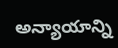అన్యాయాన్ని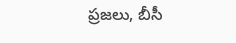ప్రజలు, బీసీ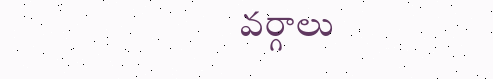వర్గాలు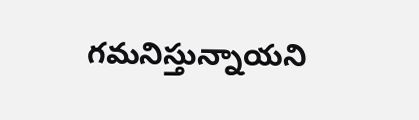గమనిస్తున్నాయని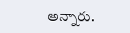అన్నారు.